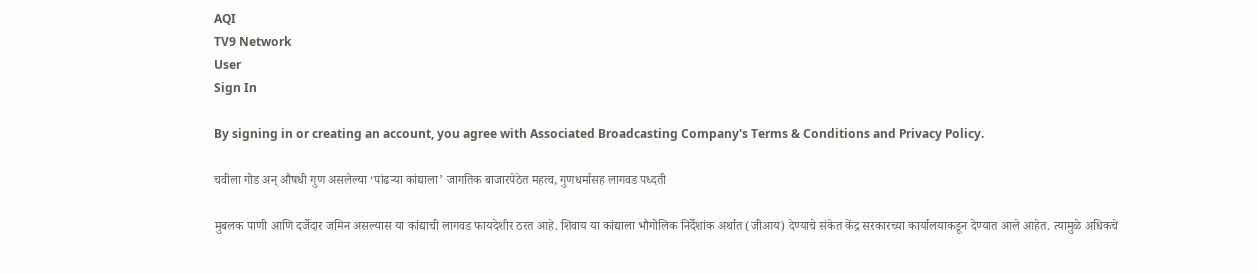AQI
TV9 Network
User
Sign In

By signing in or creating an account, you agree with Associated Broadcasting Company's Terms & Conditions and Privacy Policy.

चवीला गोड अन् औषधी गुण असलेल्या ‘पांढऱ्या कांद्याला’ जागतिक बाजारपेठेत महत्व, गुणधर्मासह लागवड पध्दती

मुबलक पाणी आणि दर्जेदार जमिन असल्यास या कांद्याची लागवड फायदेशीर ठरत आहे. शिवाय या कांद्याला भौगोलिक निर्देशांक अर्थात (जीआय) देण्याचे संकेत केंद्र सरकारच्या कार्यालयाकडून देण्यात आले आहेत. त्यामुळे अधिकचे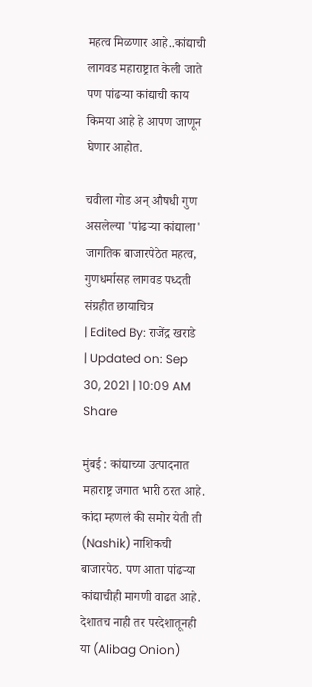महत्व मिळणार आहे..कांद्याची लागवड महाराष्ट्रात केली जाते पण पांढऱ्या कांद्याची काय किमया आहे हे आपण जाणून घेणार आहोत.

चवीला गोड अन् औषधी गुण असलेल्या 'पांढऱ्या कांद्याला' जागतिक बाजारपेठेत महत्व, गुणधर्मासह लागवड पध्दती
संग्रहीत छायाचित्र
| Edited By: राजेंद्र खराडे | Updated on: Sep 30, 2021 | 10:09 AM
Share

मुंबई : कांद्याच्या उत्पादनात महाराष्ट्र जगात भारी ठरत आहे. कांदा म्हणलं की समोर येती ती (Nashik) नाशिकची बाजारपेठ. पण आता पांढऱ्या कांद्याचीही मागणी वाढत आहे. देशातच नाही तर परदेशातूनही या (Alibag Onion)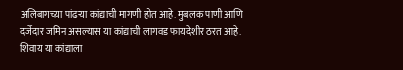अलिबागच्य़ा पांढऱ्या कांद्याची मागणी होत आहे. मुबलक पाणी आणि दर्जेदार जमिन असल्यास या कांद्याची लागवड फायदेशीर ठरत आहे. शिवाय या कांद्याला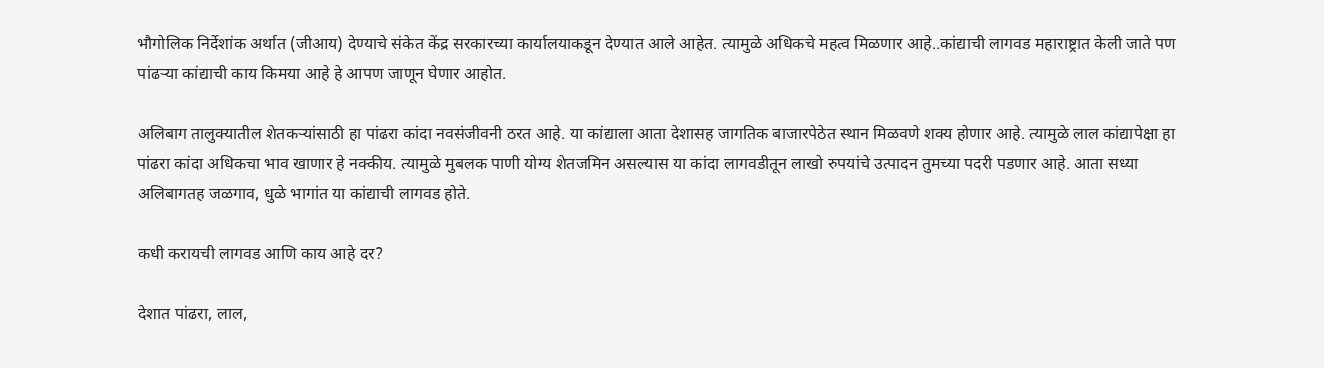भौगोलिक निर्देशांक अर्थात (जीआय) देण्याचे संकेत केंद्र सरकारच्या कार्यालयाकडून देण्यात आले आहेत. त्यामुळे अधिकचे महत्व मिळणार आहे..कांद्याची लागवड महाराष्ट्रात केली जाते पण पांढऱ्या कांद्याची काय किमया आहे हे आपण जाणून घेणार आहोत.

अलिबाग तालुक्यातील शेतकऱ्यांसाठी हा पांढरा कांदा नवसंजीवनी ठरत आहे. या कांद्याला आता देशासह जागतिक बाजारपेठेत स्थान मिळवणे शक्य होणार आहे. त्यामुळे लाल कांद्यापेक्षा हा पांढरा कांदा अधिकचा भाव खाणार हे नक्कीय. त्यामुळे मुबलक पाणी योग्य शेतजमिन असल्यास या कांदा लागवडीतून लाखो रुपयांचे उत्पादन तुमच्या पदरी पडणार आहे. आता सध्या अलिबागतह जळगाव, धुळे भागांत या कांद्याची लागवड होते.

कधी करायची लागवड आणि काय आहे दर?

देशात पांढरा, लाल,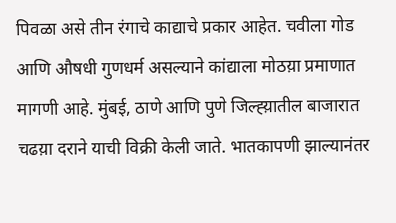पिवळा असे तीन रंगाचे काद्याचे प्रकार आहेत. चवीला गोड आणि औषधी गुणधर्म असल्याने कांद्याला मोठय़ा प्रमाणात मागणी आहे. मुंबई, ठाणे आणि पुणे जिल्ह्य़ातील बाजारात चढय़ा दराने याची विक्री केली जाते. भातकापणी झाल्यानंतर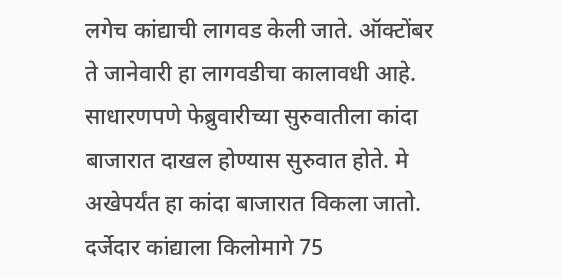लगेच कांद्याची लागवड केली जाते. ऑक्टोंबर ते जानेवारी हा लागवडीचा कालावधी आहे. साधारणपणे फेब्रुवारीच्या सुरुवातीला कांदा बाजारात दाखल होण्यास सुरुवात होते. मे अखेपर्यंत हा कांदा बाजारात विकला जातो. दर्जेदार कांद्याला किलोमागे 75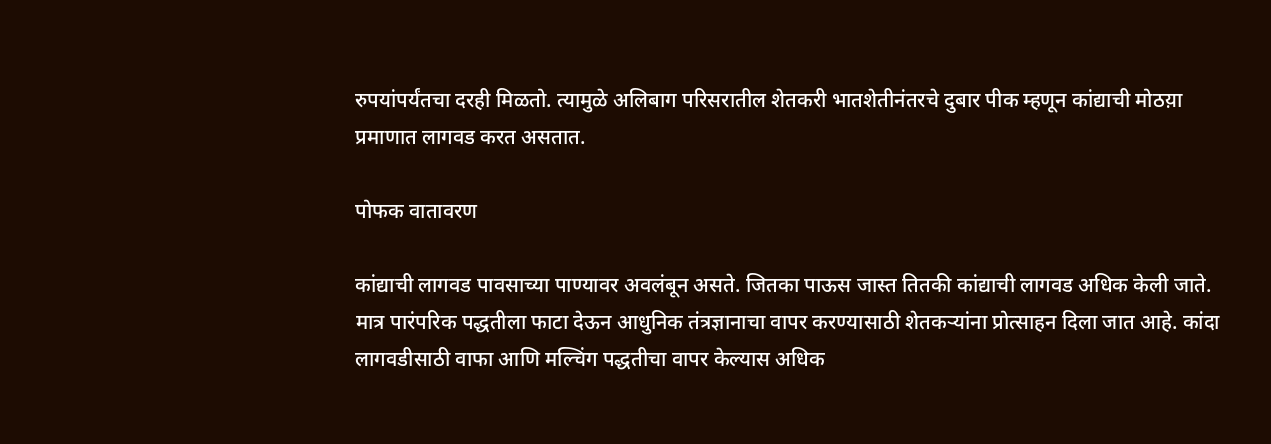रुपयांपर्यंतचा दरही मिळतो. त्यामुळे अलिबाग परिसरातील शेतकरी भातशेतीनंतरचे दुबार पीक म्हणून कांद्याची मोठय़ा प्रमाणात लागवड करत असतात.

पोफक वातावरण

कांद्याची लागवड पावसाच्या पाण्यावर अवलंबून असते. जितका पाऊस जास्त तितकी कांद्याची लागवड अधिक केली जाते. मात्र पारंपरिक पद्धतीला फाटा देऊन आधुनिक तंत्रज्ञानाचा वापर करण्यासाठी शेतकऱ्यांना प्रोत्साहन दिला जात आहे. कांदा लागवडीसाठी वाफा आणि मल्चिंग पद्धतीचा वापर केल्यास अधिक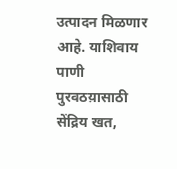उत्पादन मिळणार आहे. याशिवाय पाणी पुरवठय़ासाठी सेंद्रिय खत,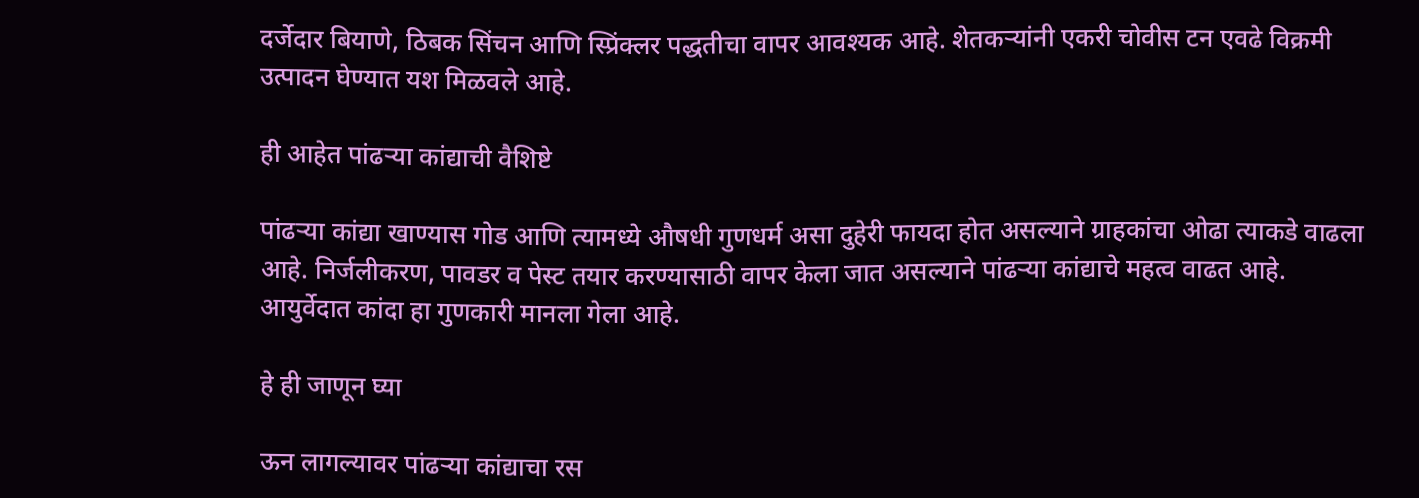दर्जेदार बियाणे, ठिबक सिंचन आणि स्प्रिंक्लर पद्धतीचा वापर आवश्यक आहे. शेतकऱ्यांनी एकरी चोवीस टन एवढे विक्रमी उत्पादन घेण्यात यश मिळवले आहे.

ही आहेत पांढऱ्या कांद्याची वैशिष्टे

पांढऱ्या कांद्या खाण्यास गोड आणि त्यामध्ये औषधी गुणधर्म असा दुहेरी फायदा होत असल्याने ग्राहकांचा ओढा त्याकडे वाढला आहे. निर्जलीकरण, पावडर व पेस्ट तयार करण्यासाठी वापर केला जात असल्याने पांढऱ्या कांद्याचे महत्व वाढत आहे. आयुर्वेदात कांदा हा गुणकारी मानला गेला आहे.

हे ही जाणून घ्या

ऊन लागल्यावर पांढऱ्या कांद्याचा रस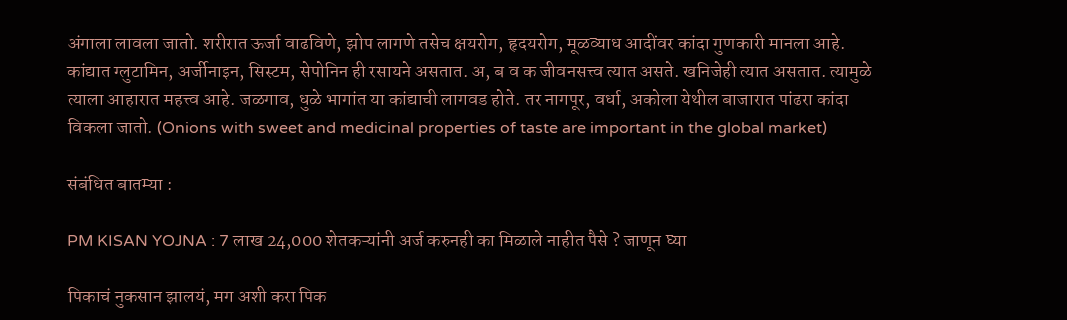अंगाला लावला जातो. शरीरात ऊर्जा वाढविणे, झोप लागणे तसेच क्षयरोग, हृदयरोग, मूळव्याध आदींवर कांदा गुणकारी मानला आहे. कांद्यात ग्लुटामिन, अर्जीनाइन, सिस्टम, सेपोनिन ही रसायने असतात. अ, ब व क जीवनसत्त्व त्यात असते. खनिजेही त्यात असतात. त्यामुळे त्याला आहारात महत्त्व आहे. जळगाव, धुळे भागांत या कांद्याची लागवड होते. तर नागपूर, वर्धा, अकोला येथील बाजारात पांढरा कांदा विकला जातो. (Onions with sweet and medicinal properties of taste are important in the global market)

संबंधित बातम्या :

PM KISAN YOJNA : 7 लाख 24,000 शेतकऱ्यांनी अर्ज करुनही का मिळाले नाहीत पैसे ? जाणून घ्या

पिकाचं नुकसान झालयं, मग अशी करा पिक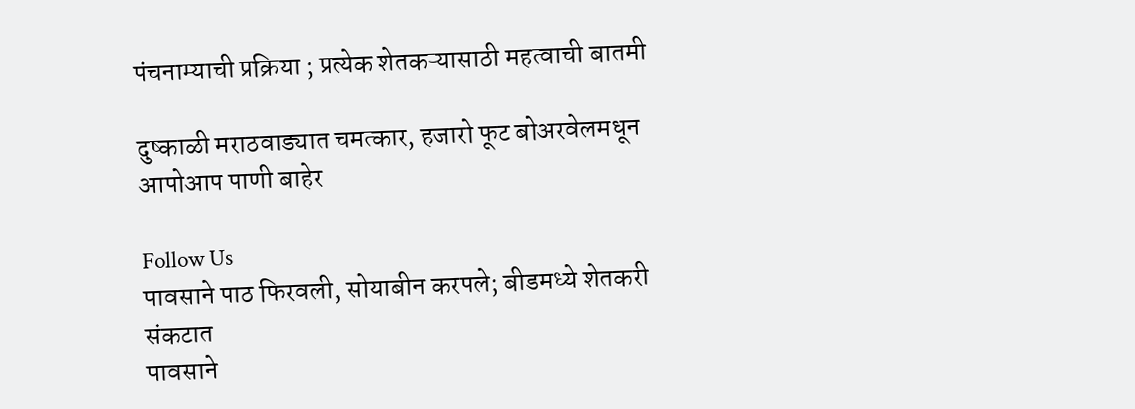पंचनाम्याची प्रक्रिया ; प्रत्येक शेतकऱ्यासाठी महत्वाची बातमी

दुष्काळी मराठवाड्यात चमत्कार, हजारो फूट बोअरवेलमधून आपोआप पाणी बाहेर

Follow Us
पावसाने पाठ फिरवली, सोयाबीन करपले; बीडमध्ये शेतकरी संकटात
पावसाने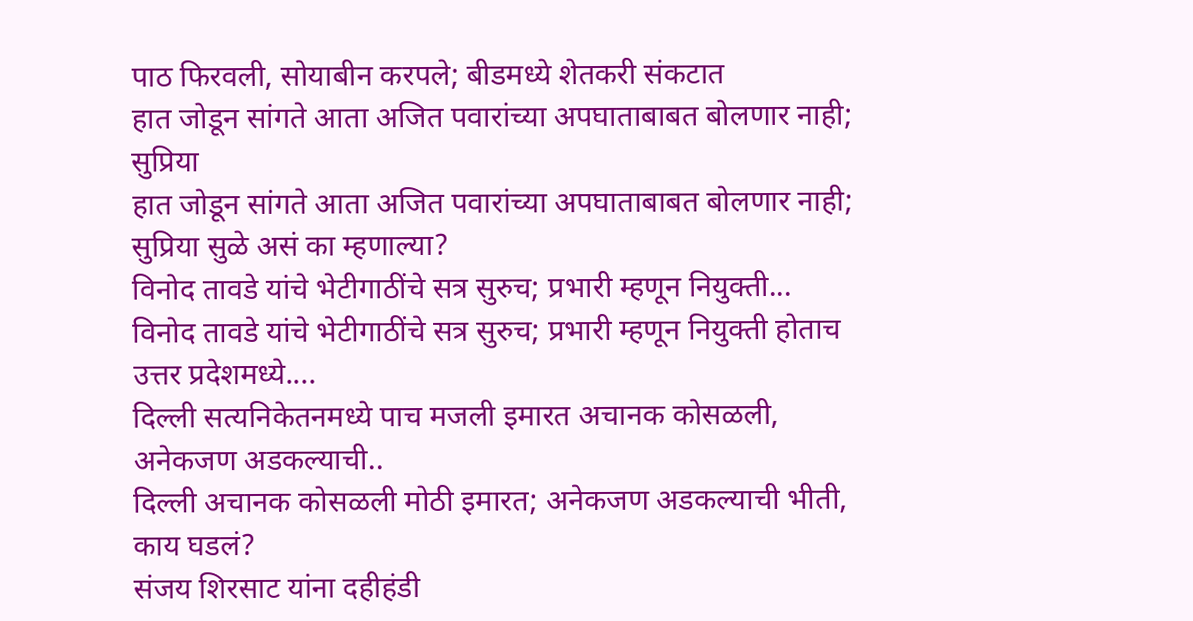पाठ फिरवली, सोयाबीन करपले; बीडमध्ये शेतकरी संकटात
हात जोडून सांगते आता अजित पवारांच्या अपघाताबाबत बोलणार नाही; सुप्रिया
हात जोडून सांगते आता अजित पवारांच्या अपघाताबाबत बोलणार नाही; सुप्रिया सुळे असं का म्हणाल्या?
विनोद तावडे यांचे भेटीगाठींचे सत्र सुरुच; प्रभारी म्हणून नियुक्ती...
विनोद तावडे यांचे भेटीगाठींचे सत्र सुरुच; प्रभारी म्हणून नियुक्ती होताच उत्तर प्रदेशमध्ये....
दिल्ली सत्यनिकेतनमध्ये पाच मजली इमारत अचानक कोसळली, अनेकजण अडकल्याची..
दिल्ली अचानक कोसळली मोठी इमारत; अनेकजण अडकल्याची भीती, काय घडलं?
संजय शिरसाट यांना दहीहंडी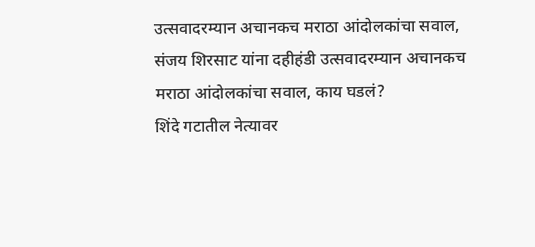उत्सवादरम्यान अचानकच मराठा आंदोलकांचा सवाल,
संजय शिरसाट यांना दहीहंडी उत्सवादरम्यान अचानकच मराठा आंदोलकांचा सवाल, काय घडलं?
शिंदे गटातील नेत्यावर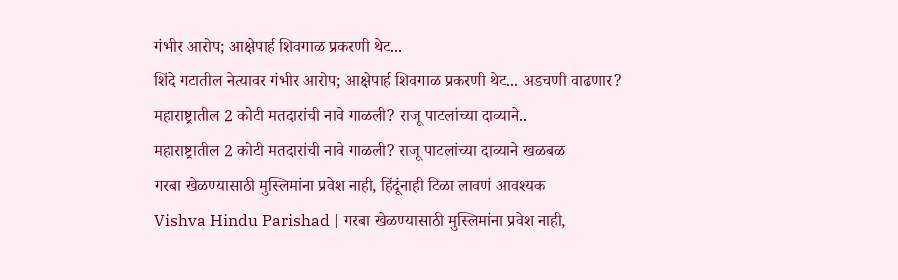गंभीर आरोप; आक्षेपार्ह शिवगाळ प्रकरणी थेट...
शिंदे गटातील नेत्यावर गंभीर आरोप; आक्षेपार्ह शिवगाळ प्रकरणी थेट... अडचणी वाढणार?
महाराष्ट्रातील 2 कोटी मतदारांची नावे गाळली? राजू पाटलांच्या दाव्याने..
महाराष्ट्रातील 2 कोटी मतदारांची नावे गाळली? राजू पाटलांच्या दाव्याने खळबळ
गरबा खेळण्यासाठी मुस्लिमांना प्रवेश नाही, हिंदूंनाही टिळा लावणं आवश्यक
Vishva Hindu Parishad | गरबा खेळण्यासाठी मुस्लिमांना प्रवेश नाही,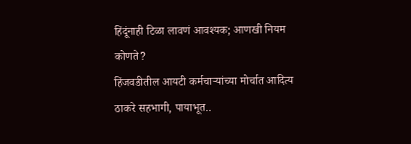हिंदूंनाही टिळा लावणं आवश्यक; आणखी नियम कोणते?
हिंजवडीतील आयटी कर्मचाऱ्यांच्या मोर्चात आदित्य ठाकरे सहभागी, पायाभूत..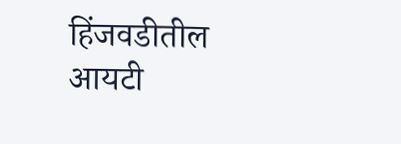हिंजवडीतील आयटी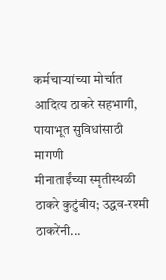कर्मचाऱ्यांच्या मोर्चात आदित्य ठाकरे सहभागी, पायाभूत सुविधांसाठी मागणी
मीनाताईंच्या स्मृतीस्थळी ठाकरे कुटुंबीय; उद्धव-रश्मी ठाकरेंनी...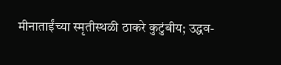मीनाताईंच्या स्मृतीस्थळी ठाकरे कुटुंबीय; उद्धव-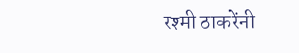रश्मी ठाकरेंनी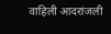वाहिली आदरांजली